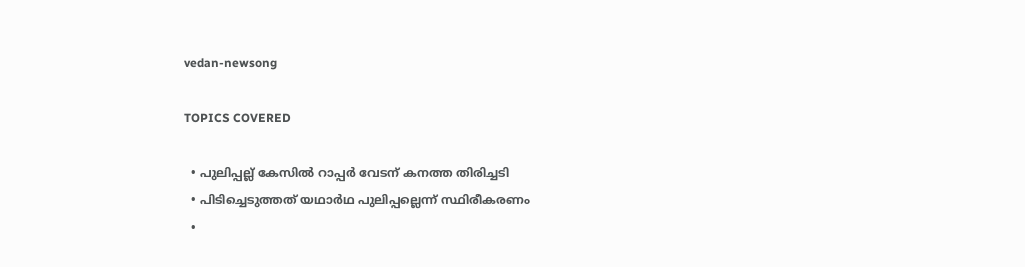vedan-newsong

TOPICS COVERED

  • പുലിപ്പല്ല് കേസില്‍ റാപ്പര്‍ വേടന് കനത്ത തിരിച്ചടി
  • പിടിച്ചെടുത്തത് യഥാര്‍ഥ പുലിപ്പല്ലെന്ന് സ്ഥിരീകരണം
  •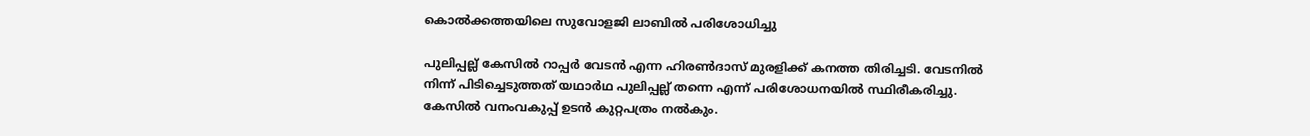കൊല്‍ക്കത്തയിലെ സുവോളജി ലാബില്‍ പരിശോധിച്ചു

പുലിപ്പല്ല് കേസിൽ റാപ്പർ വേടൻ എന്ന ഹിരൺദാസ് മുരളിക്ക് കനത്ത തിരിച്ചടി. വേടനിൽ നിന്ന് പിടിച്ചെടുത്തത് യഥാർഥ പുലിപ്പല്ല് തന്നെ എന്ന് പരിശോധനയിൽ സ്ഥിരീകരിച്ചു. കേസിൽ വനംവകുപ്പ് ഉടൻ കുറ്റപത്രം നൽകും.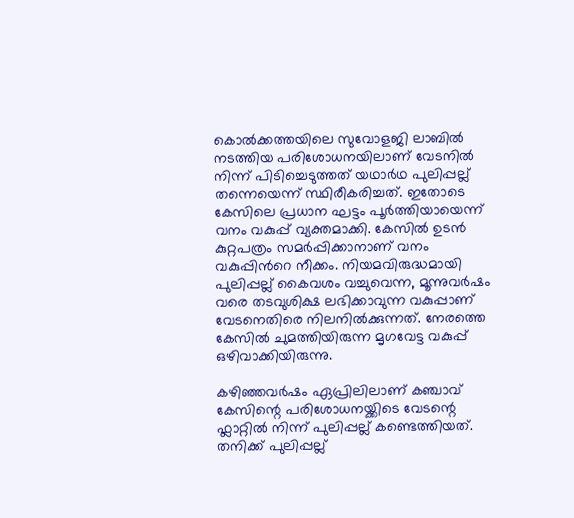കൊൽക്കത്തയിലെ സുവോളജി ലാബിൽ നടത്തിയ പരിശോധനയിലാണ് വേടനിൽ നിന്ന് പിടിച്ചെടുത്തത് യഥാർഥ പുലിപ്പല്ല് തന്നെയെന്ന് സ്ഥിരീകരിച്ചത്. ഇതോടെ കേസിലെ പ്രധാന ഘട്ടം പൂർത്തിയായെന്ന് വനം വകുപ്പ് വ്യക്തമാക്കി. കേസിൽ ഉടൻ കുറ്റപത്രം സമർപ്പിക്കാനാണ് വനം വകുപ്പിന്‍റെ നീക്കം. നിയമവിരുദ്ധമായി പുലിപ്പല്ല് കൈവശം വച്ചുവെന്ന, മൂന്നുവർഷം വരെ തടവുശിക്ഷ ലഭിക്കാവുന്ന വകുപ്പാണ് വേടനെതിരെ നിലനിൽക്കുന്നത്. നേരത്തെ കേസിൽ ചുമത്തിയിരുന്ന മൃഗവേട്ട വകുപ്പ് ഒഴിവാക്കിയിരുന്നു.

കഴിഞ്ഞവർഷം ഏപ്രിലിലാണ് കഞ്ചാവ് കേസിന്റെ പരിശോധനയ്ക്കിടെ വേടന്റെ ഫ്ലാറ്റിൽ നിന്ന് പുലിപ്പല്ല് കണ്ടെത്തിയത്. തനിക്ക് പുലിപ്പല്ല്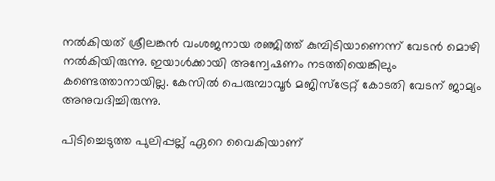നൽകിയത് ശ്രീലങ്കൻ വംശജനായ രഞ്ജിത്ത് കുമ്പിടിയാണെന്ന് വേടൻ മൊഴി നൽകിയിരുന്നു. ഇയാൾക്കായി അന്വേഷണം നടത്തിയെങ്കിലും കണ്ടെത്താനായില്ല. കേസിൽ പെരുമ്പാവൂർ മജിസ്ട്രേറ്റ് കോടതി വേടന് ജാമ്യം അനുവദിച്ചിരുന്നു.

പിടിച്ചെടുത്ത പുലിപ്പല്ല് ഏറെ വൈകിയാണ്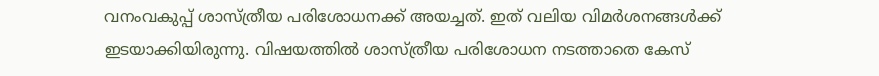വനംവകുപ്പ് ശാസ്ത്രീയ പരിശോധനക്ക് അയച്ചത്. ഇത് വലിയ വിമർശനങ്ങൾക്ക് ഇടയാക്കിയിരുന്നു. വിഷയത്തിൽ ശാസ്ത്രീയ പരിശോധന നടത്താതെ കേസ്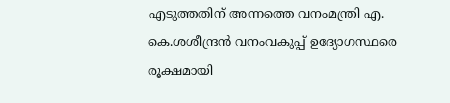എടുത്തതിന് അന്നത്തെ വനംമന്ത്രി എ. കെ.ശശീന്ദ്രൻ വനംവകുപ്പ് ഉദ്യോഗസ്ഥരെ രൂക്ഷമായി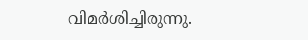വിമർശിച്ചിരുന്നു.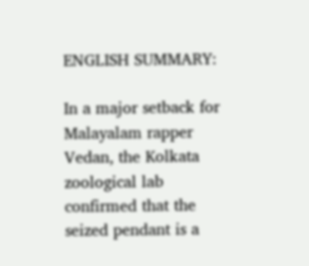ENGLISH SUMMARY:

In a major setback for Malayalam rapper Vedan, the Kolkata zoological lab confirmed that the seized pendant is a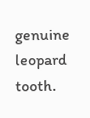genuine leopard tooth.